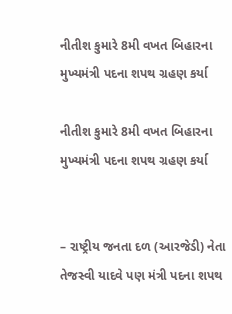નીતીશ કુમારે 8મી વખત બિહારના મુખ્યમંત્રી પદના શપથ ગ્રહણ કર્યા

નીતીશ કુમારે 8મી વખત બિહારના મુખ્યમંત્રી પદના શપથ ગ્રહણ કર્યા


– રાષ્ટ્રીય જનતા દળ (આરજેડી) નેતા તેજસ્વી યાદવે પણ મંત્રી પદના શપથ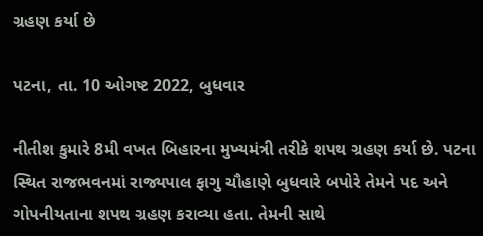ગ્રહણ કર્યા છે

પટના, તા. 10 ઓગષ્ટ 2022, બુધવાર

નીતીશ કુમારે 8મી વખત બિહારના મુખ્યમંત્રી તરીકે શપથ ગ્રહણ કર્યા છે. પટના સ્થિત રાજભવનમાં રાજ્યપાલ ફાગુ ચૌહાણે બુધવારે બપોરે તેમને પદ અને ગોપનીયતાના શપથ ગ્રહણ કરાવ્યા હતા. તેમની સાથે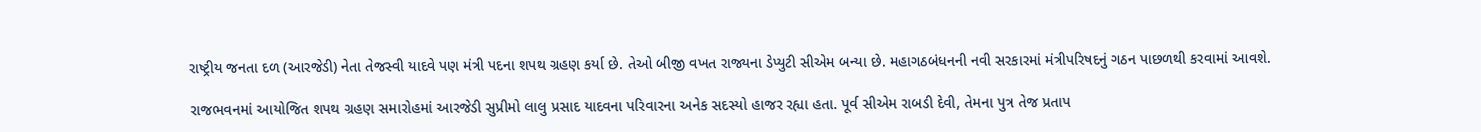રાષ્ટ્રીય જનતા દળ (આરજેડી) નેતા તેજસ્વી યાદવે પણ મંત્રી પદના શપથ ગ્રહણ કર્યા છે. તેઓ બીજી વખત રાજ્યના ડેપ્યુટી સીએમ બન્યા છે. મહાગઠબંધનની નવી સરકારમાં મંત્રીપરિષદનું ગઠન પાછળથી કરવામાં આવશે.

રાજભવનમાં આયોજિત શપથ ગ્રહણ સમારોહમાં આરજેડી સુપ્રીમો લાલુ પ્રસાદ યાદવના પરિવારના અનેક સદસ્યો હાજર રહ્યા હતા. પૂર્વ સીએમ રાબડી દેવી, તેમના પુત્ર તેજ પ્રતાપ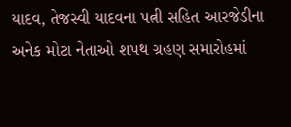યાદવ, તેજસ્વી યાદવના પત્ની સહિત આરજેડીના અનેક મોટા નેતાઓ શપથ ગ્રહણ સમારોહમાં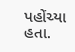પહોંચ્યા હતા.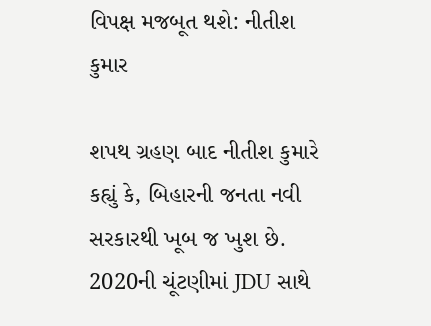વિપક્ષ મજબૂત થશે: નીતીશ કુમાર

શપથ ગ્રહણ બાદ નીતીશ કુમારે કહ્યું કે, બિહારની જનતા નવી સરકારથી ખૂબ જ ખુશ છે. 2020ની ચૂંટણીમાં JDU સાથે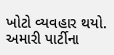ખોટો વ્યવહાર થયો. અમારી પાર્ટીના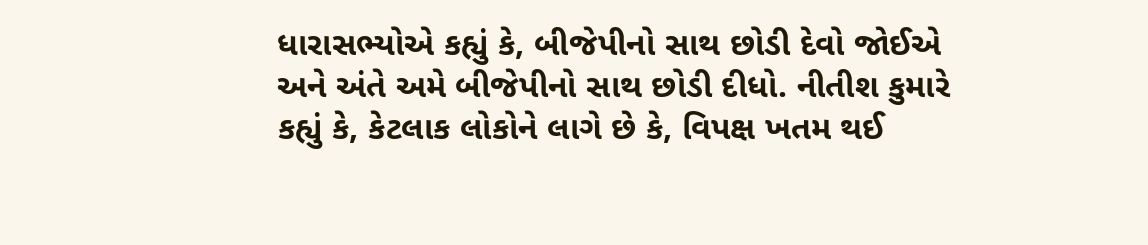ધારાસભ્યોએ કહ્યું કે, બીજેપીનો સાથ છોડી દેવો જોઈએ અને અંતે અમે બીજેપીનો સાથ છોડી દીધો. નીતીશ કુમારે કહ્યું કે, કેટલાક લોકોને લાગે છે કે, વિપક્ષ ખતમ થઈ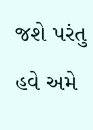જશે પરંતુ હવે અમે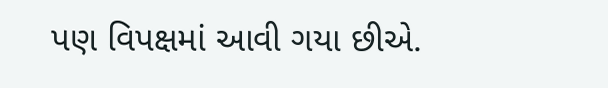પણ વિપક્ષમાં આવી ગયા છીએ.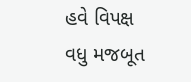હવે વિપક્ષ વધુ મજબૂત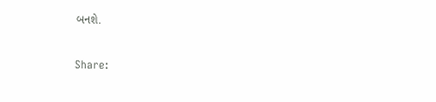બનશે.

Share: